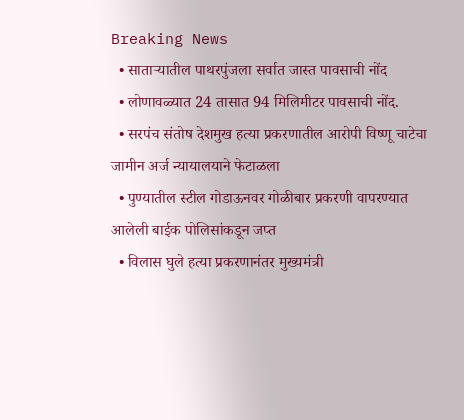Breaking News
  • साताऱ्यातील पाथरपुंजला सर्वात जास्त पावसाची नोंद
  • लोणावळ्यात 24 तासात 94 मिलिमीटर पावसाची नोंद.
  • सरपंच संतोष देशमुख हत्या प्रकरणातील आरोपी विष्णू चाटेचा जामीन अर्ज न्यायालयाने फेटाळला
  • पुण्यातील स्टील गोडाऊनवर गोळीबार प्रकरणी वापरण्यात आलेली बाईक पोलिसांकडून जप्त
  • विलास घुले हत्या प्रकरणानंतर मुख्यमंत्री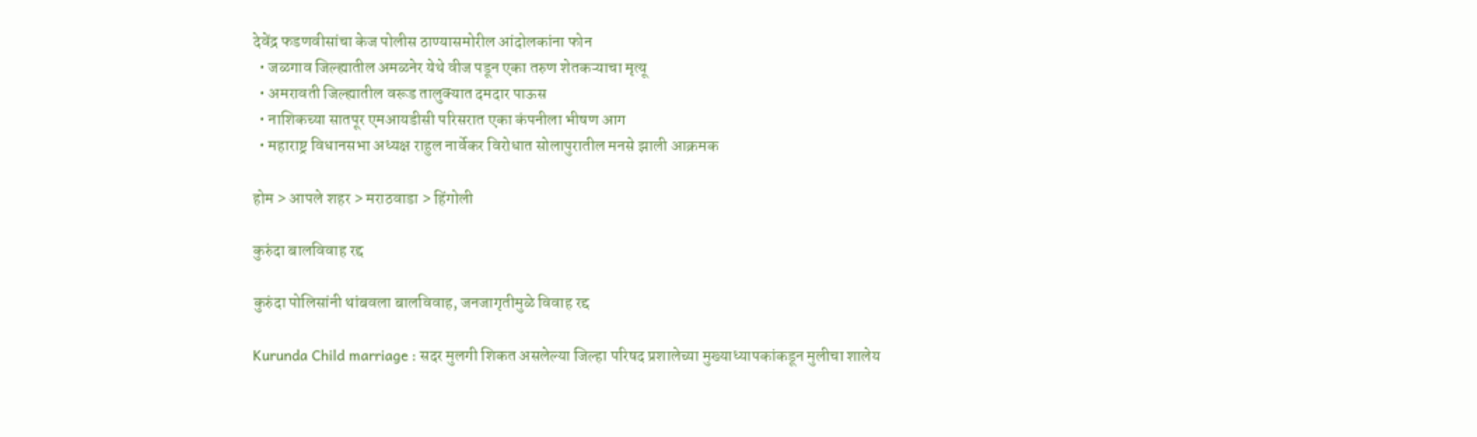देवेंद्र फडणवीसांचा केज पोलीस ठाण्यासमोरील आंदोलकांना फोन
  • जळगाव जिल्ह्यातील अमळनेर येथे वीज पडून एका तरुण शेतकऱ्याचा मृत्यू
  • अमरावती जिल्ह्यातील वरूड तालुक्यात दमदार पाऊस
  • नाशिकच्या सातपूर एमआयडीसी परिसरात एका कंपनीला भीषण आग
  • महाराष्ट्र विधानसभा अध्यक्ष राहुल नार्वेकर विरोधात सोलापुरातील मनसे झाली आक्रमक

होम > आपले शहर > मराठवाडा > हिंगोली

कुरुंदा बालविवाह रद्द

कुरुंदा पोलिसांनी थांबवला बालविवाह, जनजागृतीमुळे विवाह रद्द

Kurunda Child marriage : सदर मुलगी शिकत असलेल्या जिल्हा परिषद प्रशालेच्या मुख्याध्यापकांकडून मुलीचा शालेय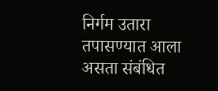निर्गम उतारा तपासण्यात आला असता संबंधित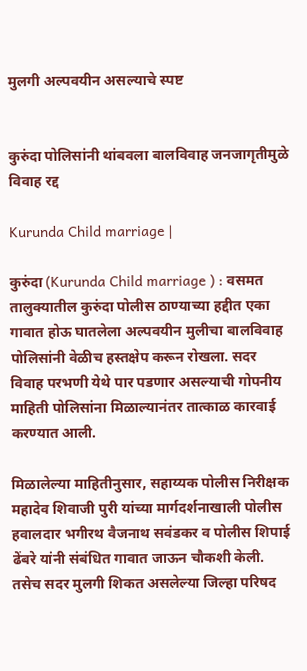मुलगी अल्पवयीन असल्याचे स्पष्ट


कुरुंदा पोलिसांनी थांबवला बालविवाह जनजागृतीमुळे विवाह रद्द

Kurunda Child marriage |

कुरुंदा (Kurunda Child marriage ) : वसमत तालुक्यातील कुरुंदा पोलीस ठाण्याच्या हद्दीत एका गावात होऊ घातलेला अल्पवयीन मुलीचा बालविवाह पोलिसांनी वेळीच हस्तक्षेप करून रोखला. सदर विवाह परभणी येथे पार पडणार असल्याची गोपनीय माहिती पोलिसांना मिळाल्यानंतर तात्काळ कारवाई करण्यात आली.

मिळालेल्या माहितीनुसार, सहाय्यक पोलीस निरीक्षक महादेव शिवाजी पुरी यांच्या मार्गदर्शनाखाली पोलीस हवालदार भगीरथ वैजनाथ सवंडकर व पोलीस शिपाई ढेंबरे यांनी संबंधित गावात जाऊन चौकशी केली. तसेच सदर मुलगी शिकत असलेल्या जिल्हा परिषद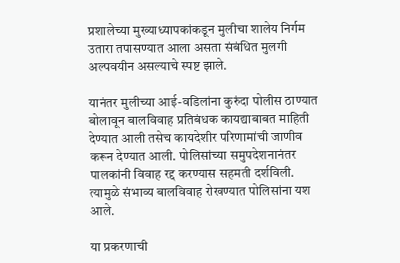प्रशालेच्या मुख्याध्यापकांकडून मुलीचा शालेय निर्गम उतारा तपासण्यात आला असता संबंधित मुलगी अल्पवयीन असल्याचे स्पष्ट झाले.

यानंतर मुलीच्या आई-वडिलांना कुरुंदा पोलीस ठाण्यात बोलावून बालविवाह प्रतिबंधक कायद्याबाबत माहिती देण्यात आली तसेच कायदेशीर परिणामांची जाणीव करून देण्यात आली. पोलिसांच्या समुपदेशनानंतर पालकांनी विवाह रद्द करण्यास सहमती दर्शविली. त्यामुळे संभाव्य बालविवाह रोखण्यात पोलिसांना यश आले.

या प्रकरणाची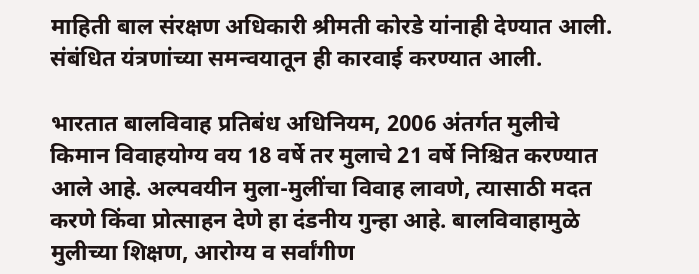माहिती बाल संरक्षण अधिकारी श्रीमती कोरडे यांनाही देण्यात आली. संबंधित यंत्रणांच्या समन्वयातून ही कारवाई करण्यात आली.

भारतात बालविवाह प्रतिबंध अधिनियम, 2006 अंतर्गत मुलीचे किमान विवाहयोग्य वय 18 वर्षे तर मुलाचे 21 वर्षे निश्चित करण्यात आले आहे. अल्पवयीन मुला-मुलींचा विवाह लावणे, त्यासाठी मदत करणे किंवा प्रोत्साहन देणे हा दंडनीय गुन्हा आहे. बालविवाहामुळे मुलीच्या शिक्षण, आरोग्य व सर्वांगीण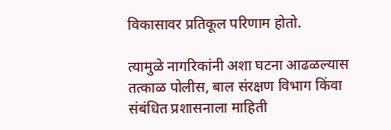विकासावर प्रतिकूल परिणाम होतो.

त्यामुळे नागरिकांनी अशा घटना आढळल्यास तत्काळ पोलीस, बाल संरक्षण विभाग किंवा संबंधित प्रशासनाला माहिती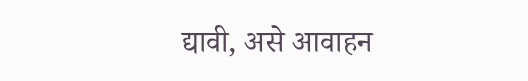द्यावी, असे आवाहन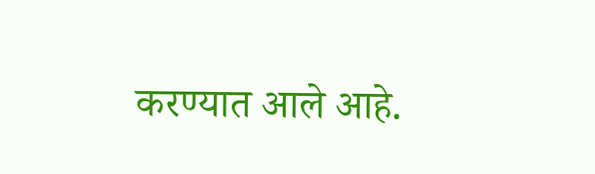करण्यात आले आहे.